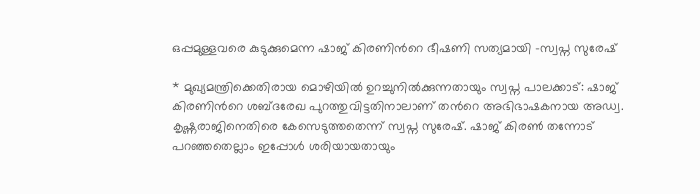ഒപ്പമുള്ളവരെ കുടുക്കുമെന്ന ഷാജ് കിരണിന്‍റെ ഭീഷണി സത്യമായി -സ്വപ്ന സുരേഷ്

* മുഖ്യമന്ത്രിക്കെതിരായ മൊഴിയിൽ ഉറച്ചുനിൽക്കുന്നതായും സ്വപ്ന പാലക്കാട്: ഷാജ് കിരണിന്‍റെ ശബ്ദരേഖ പുറത്തുവിട്ടതിനാലാണ് തന്‍റെ അഭിഭാഷകനായ അഡ്വ. കൃഷ്ണരാജിനെതിരെ കേസെടുത്തതെന്ന് സ്വപ്ന സുരേഷ്. ഷാജ് കിരൺ തന്നോട് പറഞ്ഞതെല്ലാം ഇപ്പോൾ ശരിയായതായും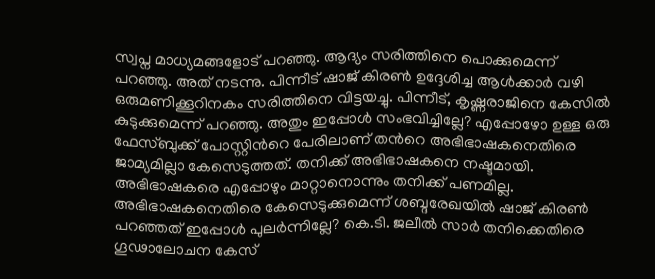സ്വപ്ന മാധ്യമങ്ങളോട് പറഞ്ഞു. ആദ്യം സരിത്തിനെ പൊക്കുമെന്ന് പറഞ്ഞു. അത് നടന്നു. പിന്നീട് ഷാജ് കിരൺ ഉദ്ദേശിച്ച ആൾക്കാർ വഴി ഒരുമണിക്കൂറിനകം സരിത്തിനെ വിട്ടയച്ചു. പിന്നീട്, കൃഷ്ണരാജിനെ കേസിൽ കുടുക്കുമെന്ന് പറഞ്ഞു. അതും ഇപ്പോൾ സംഭവിച്ചില്ലേ? എപ്പോഴോ ഉള്ള ഒരു ഫേസ്ബുക്ക് പോസ്റ്റിന്‍റെ പേരിലാണ് തന്‍റെ അഭിഭാഷകനെതിരെ ജാമ്യമില്ലാ കേസെടുത്തത്. തനിക്ക് അഭിഭാഷകനെ നഷ്ടമായി. അഭിഭാഷകരെ എപ്പോഴും മാറ്റാനൊന്നും തനിക്ക് പണമില്ല. അഭിഭാഷകനെതിരെ കേസെടുക്കുമെന്ന് ശബ്ദരേഖയിൽ ഷാജ് കിരൺ പറഞ്ഞത് ഇപ്പോൾ പുലർന്നില്ലേ? കെ.ടി. ജലീൽ സാർ തനിക്കെതിരെ ഗൂഢാലോചന കേസ്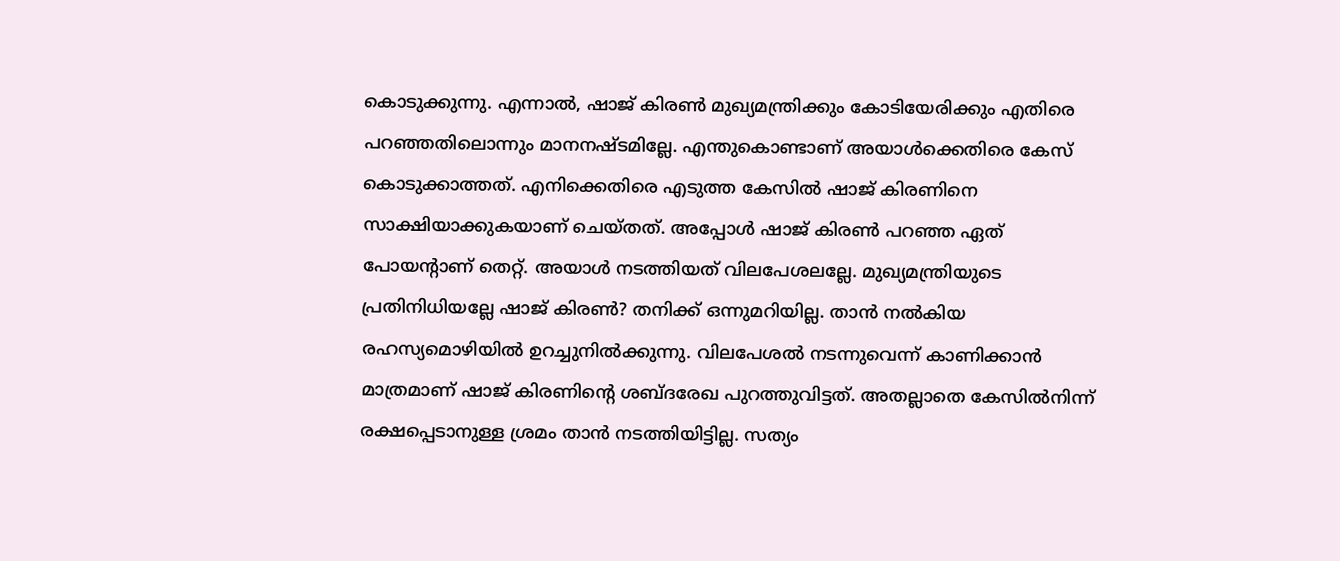കൊടുക്കുന്നു. എന്നാൽ, ഷാജ് കിരൺ മുഖ്യമന്ത്രിക്കും കോടിയേരിക്കും എതിരെ പറഞ്ഞതിലൊന്നും മാനനഷ്ടമില്ലേ. എന്തുകൊണ്ടാണ് അയാൾക്കെതിരെ കേസ് കൊടുക്കാത്തത്. എനിക്കെതിരെ എടുത്ത കേസിൽ ഷാജ് കിരണിനെ സാക്ഷിയാക്കുകയാണ് ചെയ്തത്. അപ്പോൾ ഷാജ് കിരൺ പറഞ്ഞ ഏത് പോയന്‍റാണ് തെറ്റ്. അയാൾ നടത്തിയത് വിലപേശലല്ലേ. മുഖ്യമന്ത്രിയുടെ പ്രതിനിധിയല്ലേ ഷാജ് കിരൺ? തനിക്ക് ഒന്നുമറിയില്ല. താന്‍ നല്‍കിയ രഹസ്യമൊഴിയില്‍ ഉറച്ചുനില്‍ക്കുന്നു. വിലപേശൽ നടന്നുവെന്ന് കാണിക്കാൻ മാത്രമാണ് ഷാജ് കിരണിന്‍റെ ശബ്ദരേഖ പുറത്തുവിട്ടത്. അതല്ലാതെ കേസില്‍നിന്ന് രക്ഷപ്പെടാനുള്ള ശ്രമം താൻ നടത്തിയിട്ടില്ല. സത്യം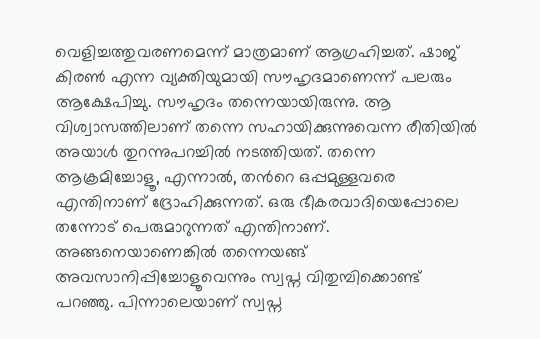വെളിച്ചത്തുവരണമെന്ന് മാത്രമാണ് ആഗ്രഹിച്ചത്. ഷാജ് കിരൺ എന്ന വ്യക്തിയുമായി സൗഹൃദമാണെന്ന് പലരും ആക്ഷേപിച്ചു. സൗഹൃദം തന്നെയായിരുന്നു. ആ വിശ്വാസത്തിലാണ് തന്നെ സഹായിക്കുന്നുവെന്ന രീതിയിൽ അയാൾ തുറന്നുപറച്ചിൽ നടത്തിയത്. തന്നെ ആക്രമിച്ചോളൂ, എന്നാൽ, തന്‍റെ ഒപ്പമുള്ളവരെ എന്തിനാണ് ദ്രോഹിക്കുന്നത്. ഒരു ഭീകരവാദിയെപ്പോലെ തന്നോട് പെരുമാറുന്നത് എന്തിനാണ്. അങ്ങനെയാണെങ്കിൽ തന്നെയങ്ങ് അവസാനിപ്പിച്ചോളൂവെന്നും സ്വപ്ന വിതുമ്പിക്കൊണ്ട് പറഞ്ഞു. പിന്നാലെയാണ് സ്വപ്ന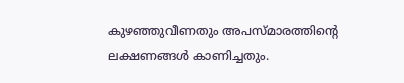കുഴഞ്ഞുവീണതും അപസ്മാരത്തിന്‍റെ ലക്ഷണങ്ങള്‍ കാണിച്ചതും.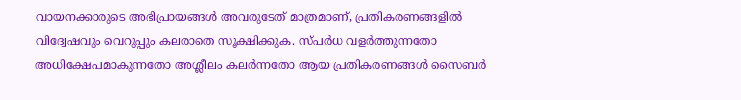വായനക്കാരുടെ അഭിപ്രായങ്ങള്‍ അവരുടേത് മാത്രമാണ്, പ്രതികരണങ്ങളിൽ വിദ്വേഷവും വെറുപ്പും കലരാതെ സൂക്ഷിക്കുക. സ്പർധ വളർത്തുന്നതോ അധിക്ഷേപമാകുന്നതോ അശ്ലീലം കലർന്നതോ ആയ പ്രതികരണങ്ങൾ സൈബർ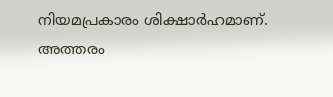നിയമപ്രകാരം ശിക്ഷാർഹമാണ്. അത്തരം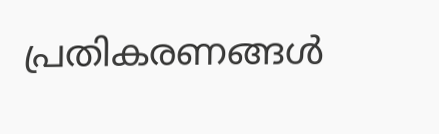പ്രതികരണങ്ങൾ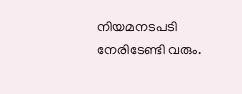നിയമനടപടി നേരിടേണ്ടി വരും.